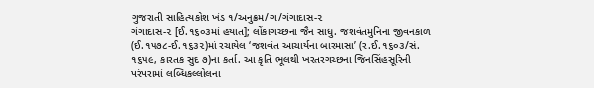ગુજરાતી સાહિત્યકોશ ખંડ ૧/અનુક્રમ/ગ/ગંગાદાસ-૨
ગંગાદાસ-૨ [ઈ.૧૬૦૩માં હયાત]; લોંકાગચ્છના જૈન સાધુ. જશવંતમુનિના જીવનકાળ (ઈ.૧૫૭૮-ઈ.૧૬૩૨)માં રચાયેલ ‘જશવંત આચાર્યના બારમાસા’ (ર.ઈ.૧૬૦૩/સં. ૧૬૫૯, કારતક સુદ ૭)ના કર્તા. આ કૃતિ ભૂલથી ખરતરગચ્છના જિનસિંહસૂરિની પરંપરામાં લબ્ધિકલ્લોલના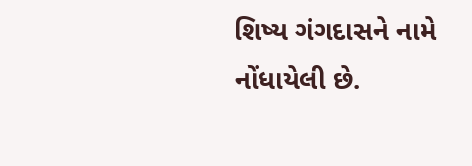શિષ્ય ગંગદાસને નામે નોંધાયેલી છે.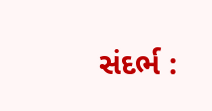સંદર્ભ :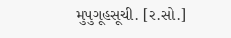મુપુગૂહસૂચી. [ર.સો.]